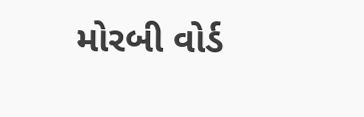મોરબી વોર્ડ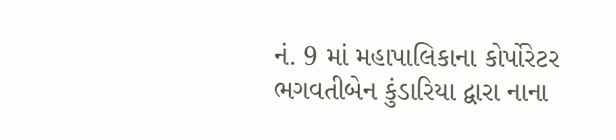નં. 9 માં મહાપાલિકાના કોર્પોરેટર ભગવતીબેન કુંડારિયા દ્વારા નાના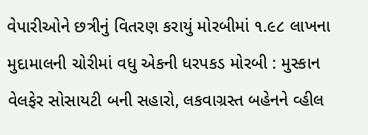વેપારીઓને છત્રીનું વિતરણ કરાયું મોરબીમાં ૧.૯૮ લાખના મુદામાલની ચોરીમાં વધુ એકની ધરપકડ મોરબી : મુસ્કાન વેલફેર સોસાયટી બની સહારો, લકવાગ્રસ્ત બહેનને વ્હીલ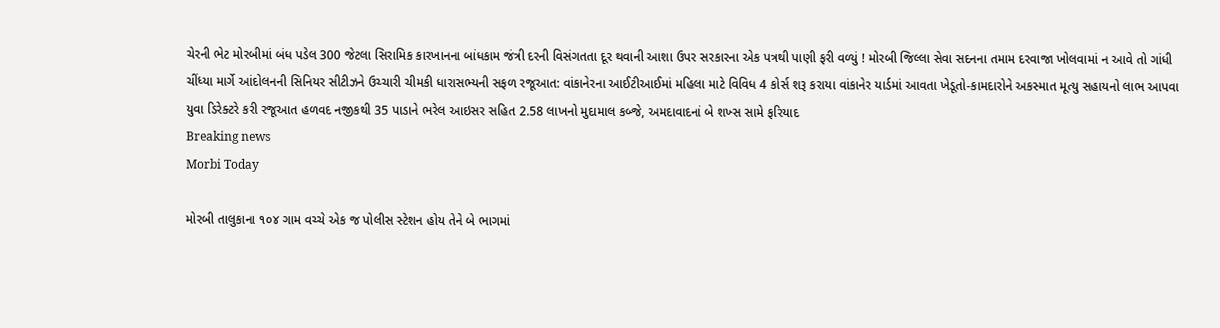ચેરની ભેટ મોરબીમાં બંધ પડેલ 300 જેટલા સિરામિક કારખાનના બાંધકામ જંત્રી દરની વિસંગતતા દૂર થવાની આશા ઉપર સરકારના એક પત્રથી પાણી ફરી વળ્યું ! મોરબી જિલ્લા સેવા સદનના તમામ દરવાજા ખોલવામાં ન આવે તો ગાંધી ચીંધ્યા માર્ગે આંદોલનની સિનિયર સીટીઝને ઉચ્ચારી ચીમકી ધારાસભ્યની સફળ રજૂઆત: વાંકાનેરના આઈટીઆઈમાં મહિલા માટે વિવિધ 4 કોર્સ શરૂ કરાયા વાંકાનેર યાર્ડમાં આવતા ખેડૂતો-કામદારોને અકસ્માત મૂત્યુ સહાયનો લાભ આપવા યુવા ડિરેક્ટરે કરી રજૂઆત હળવદ નજીકથી 35 પાડાને ભરેલ આઇસર સહિત 2.58 લાખનો મુદામાલ કબ્જે, અમદાવાદનાં બે શખ્સ સામે ફરિયાદ
Breaking news
Morbi Today

મોરબી તાલુકાના ૧૦૪ ગામ વચ્ચે એક જ પોલીસ સ્ટેશન હોય તેને બે ભાગમાં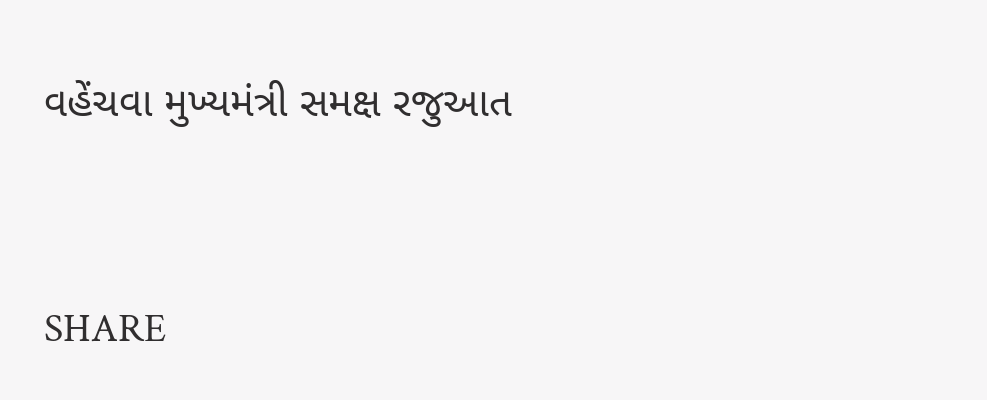વહેંચવા મુખ્યમંત્રી સમક્ષ રજુઆત


SHARE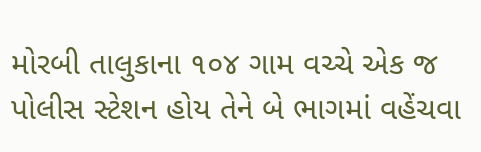મોરબી તાલુકાના ૧૦૪ ગામ વચ્ચે એક જ પોલીસ સ્ટેશન હોય તેને બે ભાગમાં વહેંચવા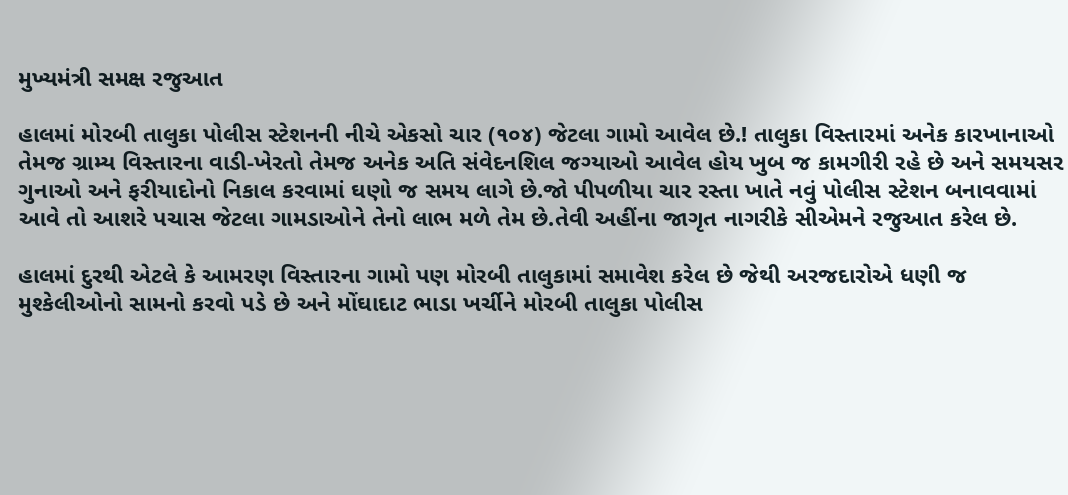મુખ્યમંત્રી સમક્ષ રજુઆત

હાલમાં મોરબી તાલુકા પોલીસ સ્ટેશનની નીચે એકસો ચાર (૧૦૪) જેટલા ગામો આવેલ છે.! તાલુકા વિસ્તારમાં અનેક કારખાનાઓ તેમજ ગ્રામ્ય વિસ્તારના વાડી-ખેરતો તેમજ અનેક અતિ સંવેદનશિલ જગ્યાઓ આવેલ હોય ખુબ જ કામગીરી રહે છે અને સમયસર ગુનાઓ અને ફરીયાદોનો નિકાલ કરવામાં ઘણો જ સમય લાગે છે.જો પીપળીયા ચાર રસ્તા ખાતે નવું પોલીસ સ્ટેશન બનાવવામાં આવે તો આશરે પચાસ જેટલા ગામડાઓને તેનો લાભ મળે તેમ છે.તેવી અહીંના જાગૃત નાગરીકે સીએમને રજુઆત કરેલ છે.

હાલમાં દુરથી એટલે કે આમરણ વિસ્તારના ગામો પણ મોરબી તાલુકામાં સમાવેશ કરેલ છે જેથી અરજદારોએ ધણી જ મુશ્કેલીઓનો સામનો કરવો પડે છે અને મોંઘાદાટ ભાડા ખર્ચીને મોરબી તાલુકા પોલીસ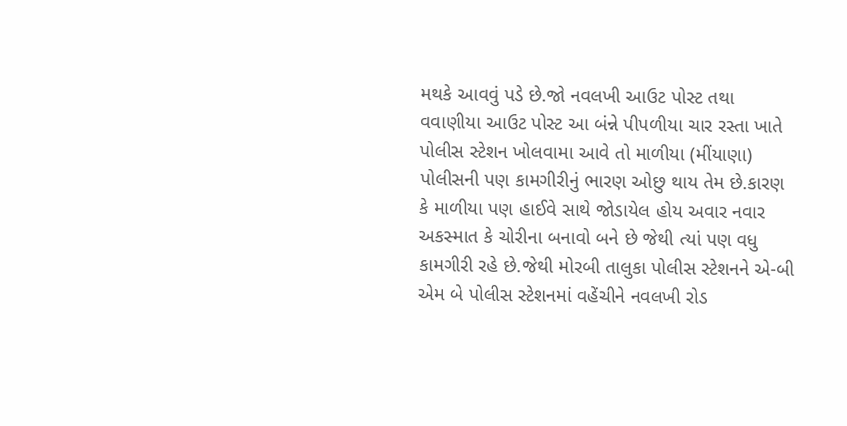મથકે આવવું પડે છે.જો નવલખી આઉટ પોસ્ટ તથા વવાણીયા આઉટ પોસ્ટ આ બંન્ને પીપળીયા ચાર રસ્તા ખાતે પોલીસ સ્ટેશન ખોલવામા આવે તો માળીયા (મીંયાણા) પોલીસની પણ કામગીરીનું ભારણ ઓછુ થાય તેમ છે.કારણ કે માળીયા પણ હાઈવે સાથે જોડાયેલ હોય અવાર નવાર અકસ્માત કે ચોરીના બનાવો બને છે જેથી ત્યાં પણ વધુ કામગીરી રહે છે.જેથી મોરબી તાલુકા પોલીસ સ્ટેશનને એ-બી એમ બે પોલીસ સ્ટેશનમાં વહેંચીને નવલખી રોડ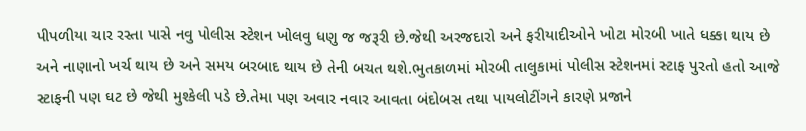પીપળીયા ચાર રસ્તા પાસે નવુ પોલીસ સ્ટેશન ખોલવુ ધણુ જ જરૂરી છે.જેથી અરજદારો અને ફરીયાદીઓને ખોટા મોરબી ખાતે ધક્કા થાય છે અને નાણાનો ખર્ચ થાય છે અને સમય બરબાદ થાય છે તેની બચત થશે.ભુતકાળમાં મોરબી તાલુકામાં પોલીસ સ્ટેશનમાં સ્ટાફ પુરતો હતો આજે સ્ટાફની પણ ઘટ છે જેથી મુશ્કેલી પડે છે.તેમા પણ અવાર નવાર આવતા બંદોબસ તથા પાયલોટીંગને કારણે પ્રજાને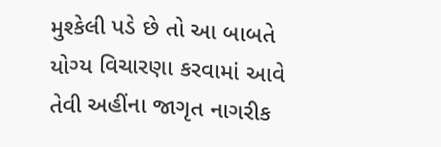મુશ્કેલી પડે છે તો આ બાબતે યોગ્ય વિચારણા કરવામાં આવે તેવી અહીંના જાગૃત નાગરીક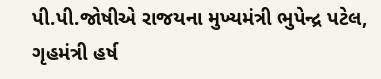પી.પી.જોષીએ રાજયના મુખ્યમંત્રી ભુપેન્દ્ર પટેલ, ગૃહમંત્રી હર્ષ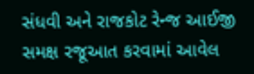સંધવી અને રાજકોટ રેન્જ આઈજી સમક્ષ રજૂઆત કરવામાં આવેલ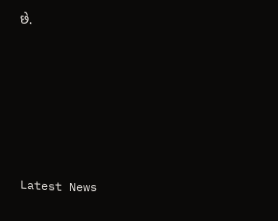છે.






Latest News